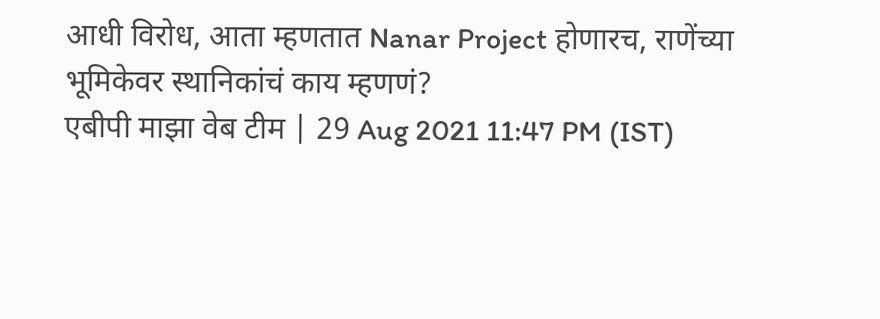आधी विरोध, आता म्हणतात Nanar Project होणारच, राणेंच्या भूमिकेवर स्थानिकांचं काय म्हणणं?
एबीपी माझा वेब टीम | 29 Aug 2021 11:47 PM (IST)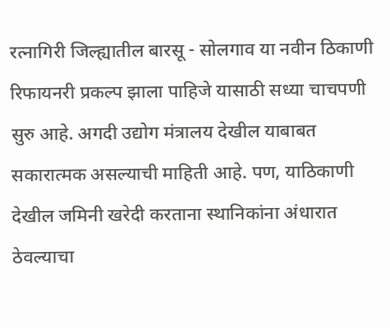रत्नागिरी जिल्ह्यातील बारसू - सोलगाव या नवीन ठिकाणी रिफायनरी प्रकल्प झाला पाहिजे यासाठी सध्या चाचपणी सुरु आहे. अगदी उद्योग मंत्रालय देखील याबाबत सकारात्मक असल्याची माहिती आहे. पण, याठिकाणी देखील जमिनी खरेदी करताना स्थानिकांना अंधारात ठेवल्याचा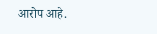आरोप आहे.